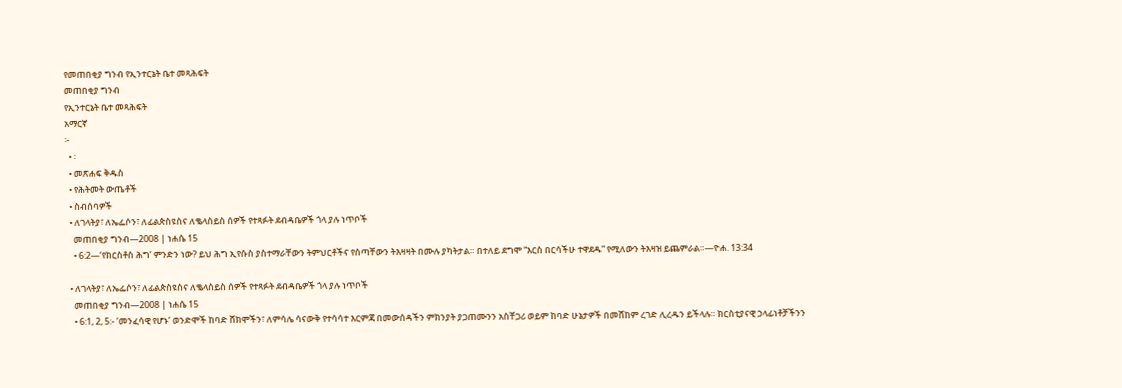የመጠበቂያ ግንብ የኢንተርኔት ቤተ መጻሕፍት
መጠበቂያ ግንብ
የኢንተርኔት ቤተ መጻሕፍት
አማርኛ
፦
  • ፡
  • መጽሐፍ ቅዱስ
  • የሕትመት ውጤቶች
  • ስብሰባዎች
  • ለገላትያ፣ ለኤፌሶን፣ ለፊልጵስዩስና ለቈላስይስ ሰዎች የተጻፉት ደብዳቤዎች ጎላ ያሉ ነጥቦች
    መጠበቂያ ግንብ—2008 | ነሐሴ 15
    • 6:2—‘የክርስቶስ ሕግ’ ምንድን ነው? ይህ ሕግ ኢየሱስ ያስተማራቸውን ትምህርቶችና የሰጣቸውን ትእዛዛት በሙሉ ያካትታል። በተለይ ደግሞ “እርስ በርሳችሁ ተዋደዱ” የሚለውን ትእዛዝ ይጨምራል።—ዮሐ. 13:34

  • ለገላትያ፣ ለኤፌሶን፣ ለፊልጵስዩስና ለቈላስይስ ሰዎች የተጻፉት ደብዳቤዎች ጎላ ያሉ ነጥቦች
    መጠበቂያ ግንብ—2008 | ነሐሴ 15
    • 6:1, 2, 5:- ‘መንፈሳዊ የሆኑ’ ወንድሞች ከባድ ሸክሞችን፣ ለምሳሌ ሳናውቅ የተሳሳተ እርምጃ በመውሰዳችን ምክንያት ያጋጠሙንን አስቸጋሪ ወይም ከባድ ሁኔታዎች በመሸከም ረገድ ሊረዱን ይችላሉ። ክርስቲያናዊ ኃላፊነቶቻችንን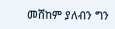መሸከም ያለብን ግን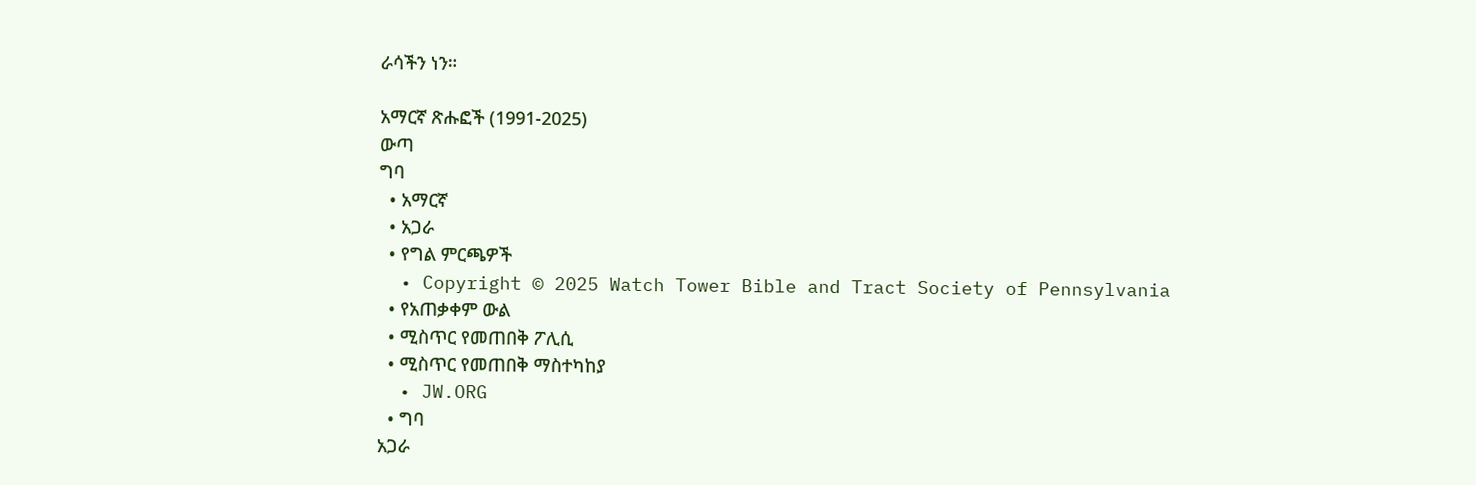ራሳችን ነን።

አማርኛ ጽሑፎች (1991-2025)
ውጣ
ግባ
  • አማርኛ
  • አጋራ
  • የግል ምርጫዎች
  • Copyright © 2025 Watch Tower Bible and Tract Society of Pennsylvania
  • የአጠቃቀም ውል
  • ሚስጥር የመጠበቅ ፖሊሲ
  • ሚስጥር የመጠበቅ ማስተካከያ
  • JW.ORG
  • ግባ
አጋራ